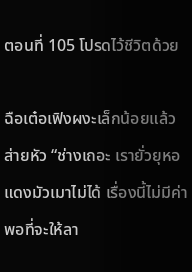ตอนที่ 105 โปรดไว้ชีวิตด้วย

ฉือเต๋อเฟิงผงะเล็กน้อยแล้วส่ายหัว “ช่างเถอะ เรายั่วยุหอแดงมัวเมาไม่ได้ เรื่องนี้ไม่มีค่าพอที่จะให้ลา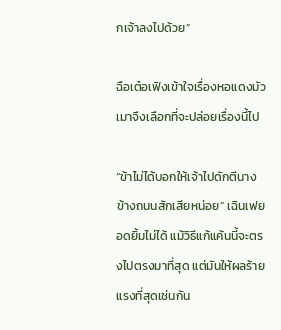กเจ้าลงไปด้วย”

ฉือเต๋อเฟิงเข้าใจเรื่องหอแดงมัวเมาจึงเลือกที่จะปล่อยเรื่องนี้ไป

“ข้าไม่ได้บอกให้เจ้าไปดักตีนางข้างถนนสักเสียหน่อย” เฉินเฟยอดยิ้มไม่ได้ แม้วิธีแก้แค้นนี้จะตรงไปตรงมาที่สุด แต่มันให้ผลร้ายแรงที่สุดเช่นกัน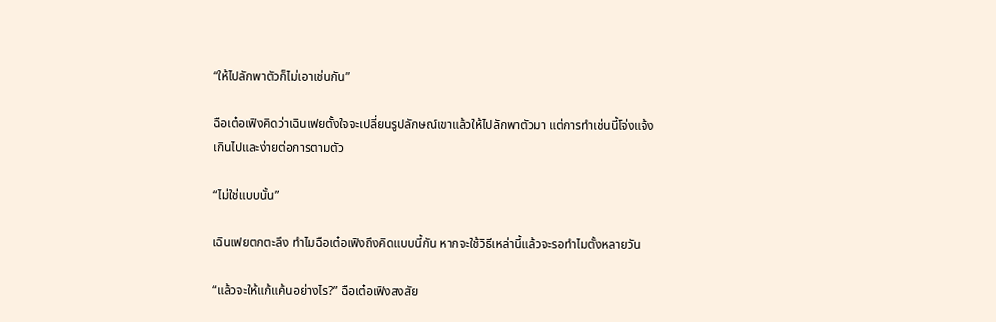“ให้ไปลักพาตัวก็ไม่เอาเช่นกัน”

ฉือเต๋อเฟิงคิดว่าเฉินเฟยตั้งใจจะเปลี่ยนรูปลักษณ์เขาแล้วให้ไปลักพาตัวมา แต่การทำเช่นนี้โจ่งแจ้งเกินไปและง่ายต่อการตามตัว

“ไม่ใช่แบบนั้น”

เฉินเฟยตกตะลึง ทำไมฉือเต๋อเฟิงถึงคิดแบบนี้กัน หากจะใช้วิธีเหล่านี้แล้วจะรอทำไมตั้งหลายวัน

“แล้วจะให้แก้แค้นอย่างไร?” ฉือเต๋อเฟิงสงสัย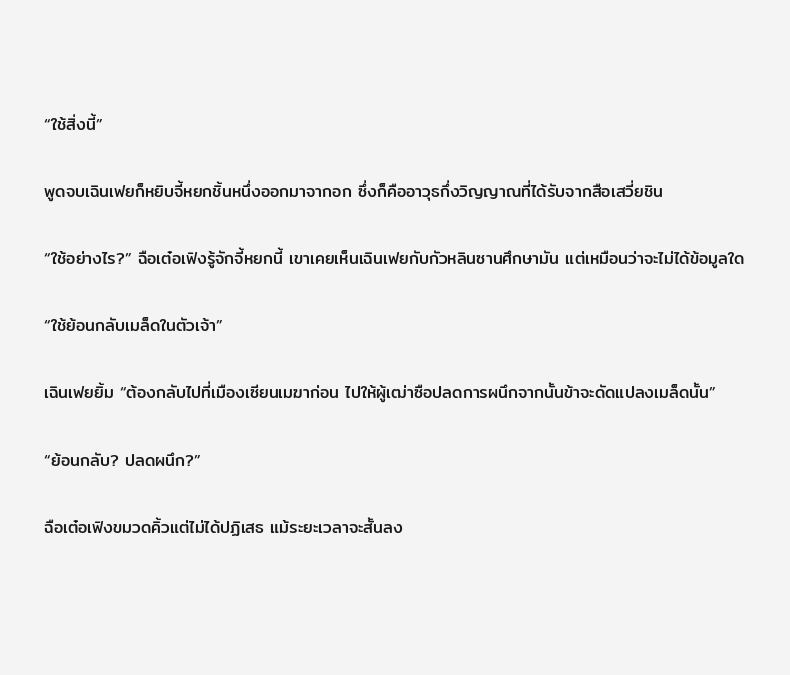“ใช้สิ่งนี้”

พูดจบเฉินเฟยก็หยิบจี้หยกชิ้นหนึ่งออกมาจากอก ซึ่งก็คืออาวุธกึ่งวิญญาณที่ได้รับจากสือเสวี่ยชิน

“ใช้อย่างไร?” ฉือเต๋อเฟิงรู้จักจี้หยกนี้ เขาเคยเห็นเฉินเฟยกับกัวหลินซานศึกษามัน แต่เหมือนว่าจะไม่ได้ข้อมูลใด

“ใช้ย้อนกลับเมล็ดในตัวเจ้า”

เฉินเฟยยิ้ม “ต้องกลับไปที่เมืองเซียนเมฆาก่อน ไปให้ผู้เฒ่าซือปลดการผนึกจากนั้นข้าจะดัดแปลงเมล็ดนั้น”

“ย้อนกลับ? ปลดผนึก?”

ฉือเต๋อเฟิงขมวดคิ้วแต่ไม่ได้ปฏิเสธ แม้ระยะเวลาจะสั้นลง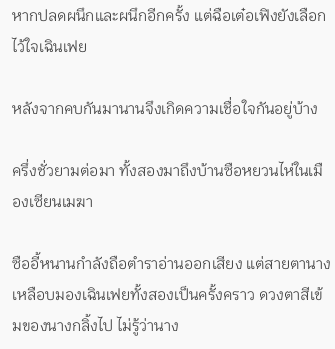หากปลดผนึกและผนึกอีกครั้ง แต่ฉือเต๋อเฟิงยังเลือกไว้ใจเฉินเฟย

หลังจากคบกันมานานจึงเกิดความเชื่อใจกันอยู่บ้าง

ครึ่งชั่วยามต่อมา ทั้งสองมาถึงบ้านซือหยวนไห่ในเมืองเซียนเมฆา

ซืออี้หนานกำลังถือตำราอ่านออกเสียง แต่สายตานางเหลือบมองเฉินเฟยทั้งสองเป็นครั้งคราว ดวงตาสีเข้มของนางกลิ้งไป ไม่รู้ว่านาง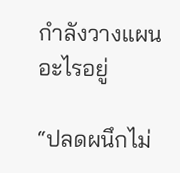กำลังวางแผนอะไรอยู่

“ปลดผนึกไม่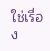ใช่เรื่อง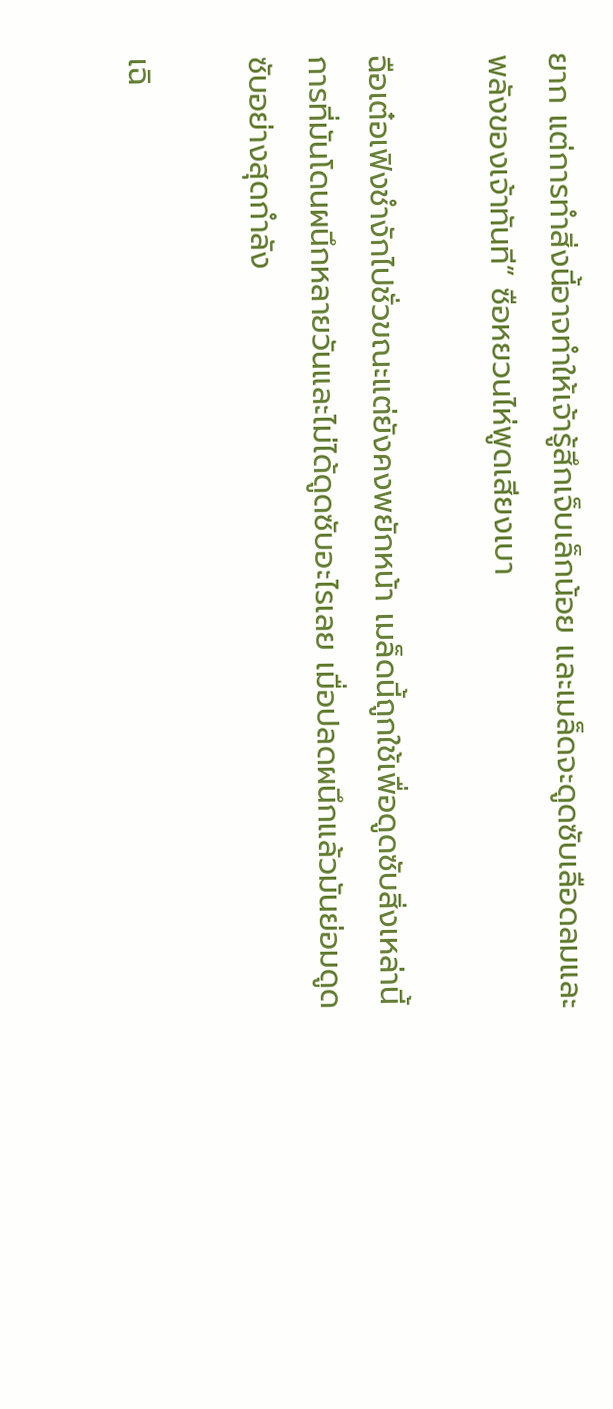ยาก แต่การทำสิ่งนี้อาจทำให้เจ้ารู้สึกเจ็บเล็กน้อย และเมล็ดจะดูดซับเลือดลมและพลังของเจ้าทันที” ซือหยวนไห่พูดเสียงเบา

ฉือเต๋อเฟิงชำงักไปชั่วขณะแต่ยังคงพยักหน้า เมล็ดนี้ถูกใช้เพื่อดูดซับสิ่งเหล่านี้ การที่มันโดนผนึกหลายวันและไม่ได้ดูดซับอะไรเลย เมื่อปลดผนึกแล้วมันย่อมดูดซับอย่างสุดกำลัง

เฉิ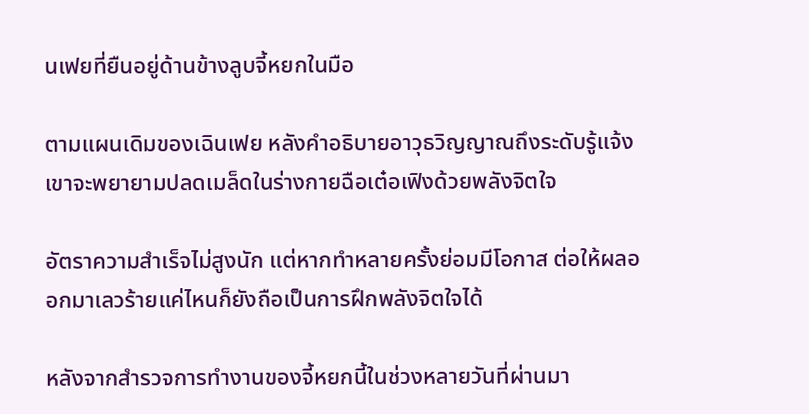นเฟยที่ยืนอยู่ด้านข้างลูบจี้หยกในมือ

ตามแผนเดิมของเฉินเฟย หลังคำอธิบายอาวุธวิญญาณถึงระดับรู้แจ้งเขาจะพยายามปลดเมล็ดในร่างกายฉือเต๋อเฟิงด้วยพลังจิตใจ

อัตราความสำเร็จไม่สูงนัก แต่หากทำหลายครั้งย่อมมีโอกาส ต่อให้ผลออกมาเลวร้ายแค่ไหนก็ยังถือเป็นการฝึกพลังจิตใจได้

หลังจากสำรวจการทำงานของจี้หยกนี้ในช่วงหลายวันที่ผ่านมา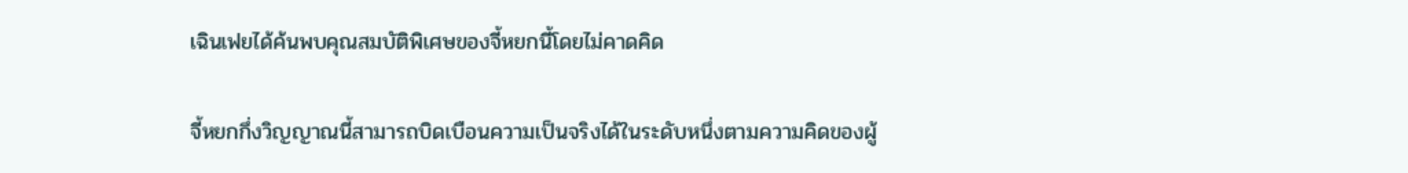เฉินเฟยได้ค้นพบคุณสมบัติพิเศษของจี้หยกนี้โดยไม่คาดคิด

จี้หยกกึ่งวิญญาณนี้สามารถบิดเบือนความเป็นจริงได้ในระดับหนึ่งตามความคิดของผู้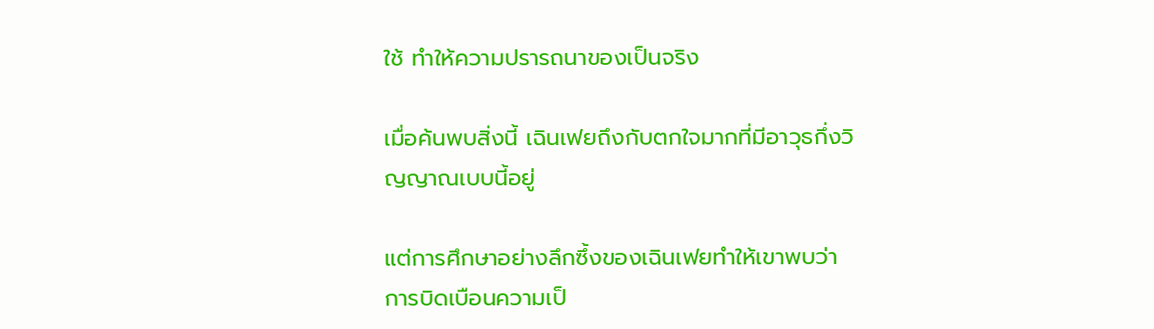ใช้ ทำให้ความปรารถนาของเป็นจริง

เมื่อค้นพบสิ่งนี้ เฉินเฟยถึงกับตกใจมากที่มีอาวุธกึ่งวิญญาณเบบนี้อยู่

แต่การศึกษาอย่างลึกซึ้งของเฉินเฟยทำให้เขาพบว่าการบิดเบือนความเป็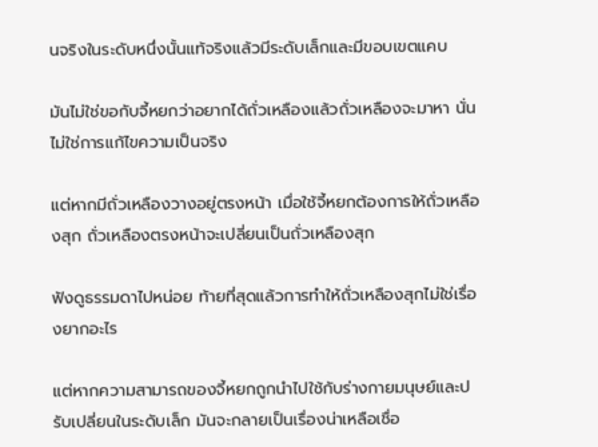นจริงในระดับหนึ่งนั้นแท้จริงแล้วมีระดับเล็กและมีขอบเขตแคบ

มันไม่ใช่ขอกับจี้หยกว่าอยากได้ถั่วเหลืองแล้วถั่วเหลืองจะมาหา นั่นไม่ใช่การแก้ไขความเป็นจริง

แต่หากมีถั่วเหลืองวางอยู่ตรงหน้า เมื่อใช้จี้หยกต้องการให้ถั่วเหลืองสุก ถั่วเหลืองตรงหน้าจะเปลี่ยนเป็นถั่วเหลืองสุก

ฟังดูธรรมดาไปหน่อย ท้ายที่สุดแล้วการทำให้ถั่วเหลืองสุกไม่ใช่เรื่องยากอะไร

แต่หากความสามารถของจี้หยกถูกนำไปใช้กับร่างกายมนุษย์และปรับเปลี่ยนในระดับเล็ก มันจะกลายเป็นเรื่องน่าเหลือเชื่อ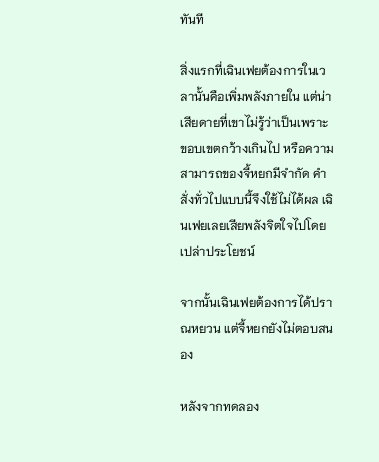ทันที

สิ่งแรกที่เฉินเฟยต้องการในเวลานั้นคือเพิ่มพลังภายใน แต่น่าเสียดายที่เขาไม่รู้ว่าเป็นเพราะขอบเขตกว้างเกินไป หรือความสามารถของจี้หยกมีจำกัด คำสั่งทั่วไปแบบนี้จึงใช้ไม่ได้ผล เฉินเฟยเลยเสียพลังจิตใจไปโดยเปล่าประโยชน์

จากนั้นเฉินเฟยต้องการได้ปราณหยวน แต่จี้หยกยังไม่ตอบสนอง

หลังจากทดลอง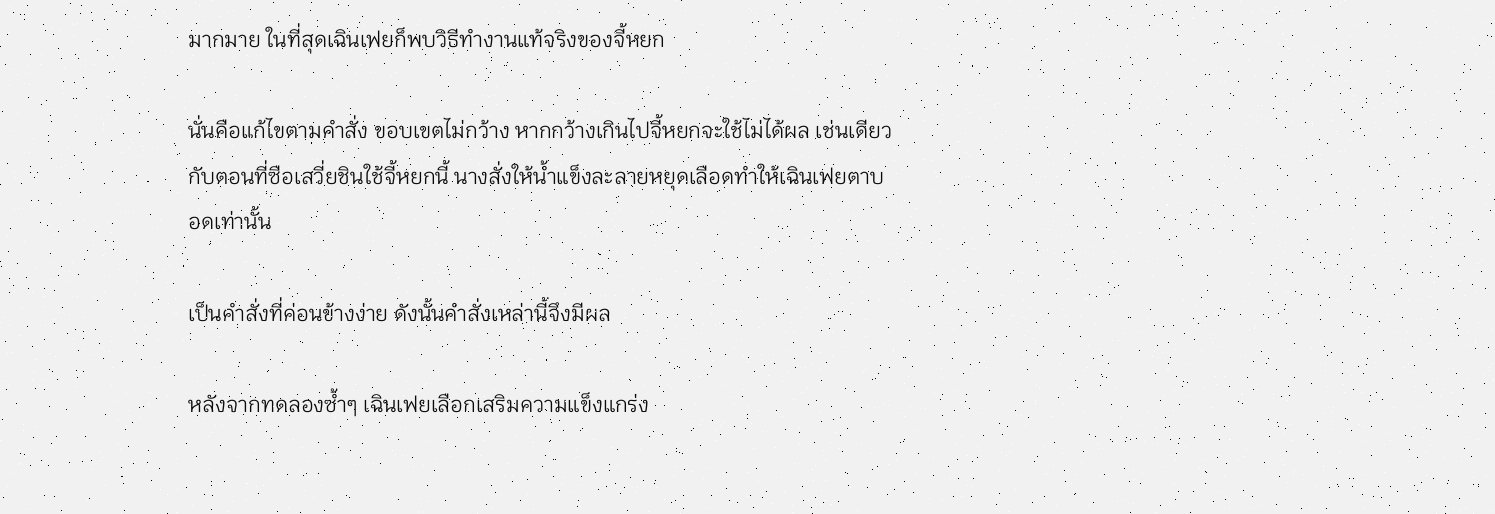มากมาย ในที่สุดเฉินเฟยก็พบวิธีทำงานแท้จริงของจี้หยก

นั่นคือแก้ไขตามคำสั่ง ขอบเขตไม่กว้าง หากกว้างเกินไปจี้หยกจะใช้ไม่ได้ผล เช่นเดียวกับตอนที่ซือเสวี่ยชินใช้จี้หยกนี้ นางสั่งให้น้ำแข็งละลายหยุดเลือดทำให้เฉินเฟยตาบอดเท่านั้น

เป็นคำสั่งที่ค่อนข้างง่าย ดังนั้นคำสั่งเหล่านี้จึงมีผล

หลังจากทดลองซ้ำๆ เฉินเฟยเลือกเสริมความแข็งแกร่ง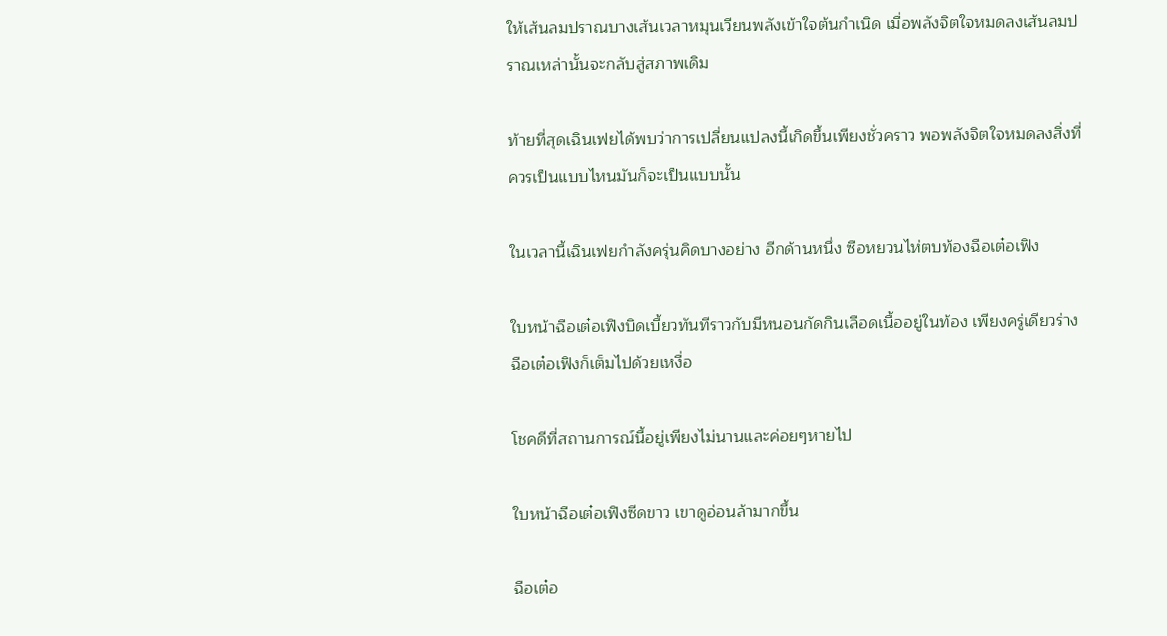ให้เส้นลมปราณบางเส้นเวลาหมุนเวียนพลังเข้าใจต้นกำเนิด เมื่อพลังจิตใจหมดลงเส้นลมปราณเหล่านั้นจะกลับสู่สภาพเดิม

ท้ายที่สุดเฉินเฟยได้พบว่าการเปลี่ยนแปลงนี้เกิดขึ้นเพียงชั่วคราว พอพลังจิตใจหมดลงสิ่งที่ควรเป็นแบบไหนมันก็จะเป็นแบบนั้น

ในเวลานี้เฉินเฟยกำลังครุ่นคิดบางอย่าง อีกด้านหนึ่ง ซือหยวนไห่ตบท้องฉือเต๋อเฟิง

ใบหน้าฉือเต๋อเฟิงบิดเบี้ยวทันทีราวกับมีหนอนกัดกินเลือดเนื้ออยู่ในท้อง เพียงครู่เดียวร่างฉือเต๋อเฟิงก็เต็มไปด้วยเหงื่อ

โชคดีที่สถานการณ์นี้อยู่เพียงไม่นานและค่อยๆหายไป

ใบหน้าฉือเต๋อเฟิงซีดขาว เขาดูอ่อนล้ามากขึ้น

ฉือเต๋อ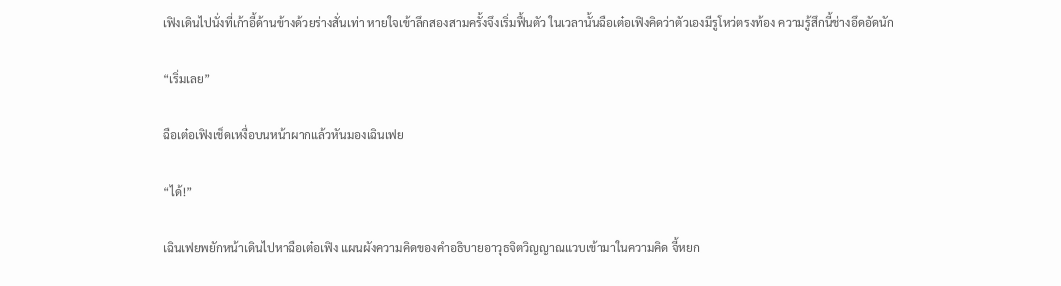เฟิงเดินไปนั่งที่เก้าอี้ด้านข้างด้วยร่างสั่นเท่า หายใจเข้าลึกสองสามครั้งจึงเริ่มฟื้นตัว ในเวลานั้นฉือเต๋อเฟิงคิดว่าตัวเองมีรูโหว่ตรงท้อง ความรู้สึกนี้ช่างอึดอัดนัก

“เริ่มเลย”

ฉือเต๋อเฟิงเช็ดเหงื่อบนหน้าผากแล้วหันมองเฉินเฟย

“ได้!”

เฉินเฟยพยักหน้าเดินไปหาฉือเต๋อเฟิง แผนผังความคิดของคำอธิบายอาวุธจิตวิญญาณแวบเข้ามาในความคิด จี้หยก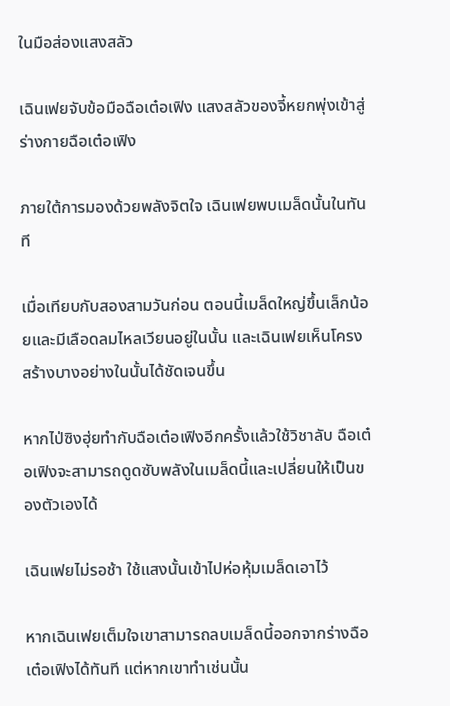ในมือส่องแสงสลัว

เฉินเฟยจับข้อมือฉือเต๋อเฟิง แสงสลัวของจี้หยกพุ่งเข้าสู่ร่างกายฉือเต๋อเฟิง

ภายใต้การมองด้วยพลังจิตใจ เฉินเฟยพบเมล็ดนั้นในทันที

เมื่อเทียบกับสองสามวันก่อน ตอนนี้เมล็ดใหญ่ขึ้นเล็กน้อยและมีเลือดลมไหลเวียนอยู่ในนั้น และเฉินเฟยเห็นโครงสร้างบางอย่างในนั้นได้ชัดเจนขึ้น

หากไป่ซิงฮุ่ยทำกับฉือเต๋อเฟิงอีกครั้งแล้วใช้วิชาลับ ฉือเต๋อเฟิงจะสามารถดูดซับพลังในเมล็ดนี้และเปลี่ยนให้เป็นของตัวเองได้

เฉินเฟยไม่รอช้า ใช้แสงนั้นเข้าไปห่อหุ้มเมล็ดเอาไว้

หากเฉินเฟยเต็มใจเขาสามารถลบเมล็ดนี้ออกจากร่างฉือเต๋อเฟิงได้ทันที แต่หากเขาทำเช่นนั้น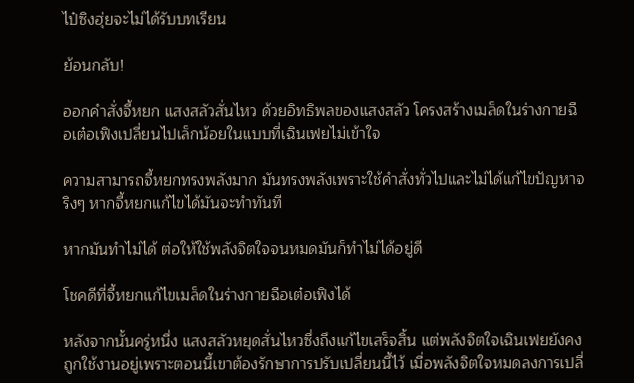ไป๋ซิงฮุ่ยจะไม่ได้รับบทเรียน

ย้อนกลับ!

ออกคำสั่งจี้หยก แสงสลัวสั่นไหว ด้วยอิทธิพลของแสงสลัว โครงสร้างเมล็ดในร่างกายฉือเต๋อเฟิงเปลี่ยนไปเล็กน้อยในแบบที่เฉินเฟยไม่เข้าใจ

ความสามารถจี้หยกทรงพลังมาก มันทรงพลังเพราะใช้คำสั่งทั่วไปและไม่ได้แก้ไขปัญหาจริงๆ หากจี้หยกแก้ไขได้มันจะทำทันที

หากมันทำไม่ได้ ต่อให้ใช้พลังจิตใจจนหมดมันก็ทำไม่ได้อยู่ดี

โชคดีที่จี้หยกแก้ไขเมล็ดในร่างกายฉือเต๋อเฟิงได้

หลังจากนั้นครู่หนึ่ง แสงสลัวหยุดสั่นไหวซึ่งถึงแก้ไขเสร็จสิ้น แต่พลังจิตใจเฉินเฟยยังคงถูกใช้งานอยู่เพราะตอนนี้เขาต้องรักษาการปรับเปลี่ยนนี้ไว้ เมื่อพลังจิตใจหมดลงการเปลี่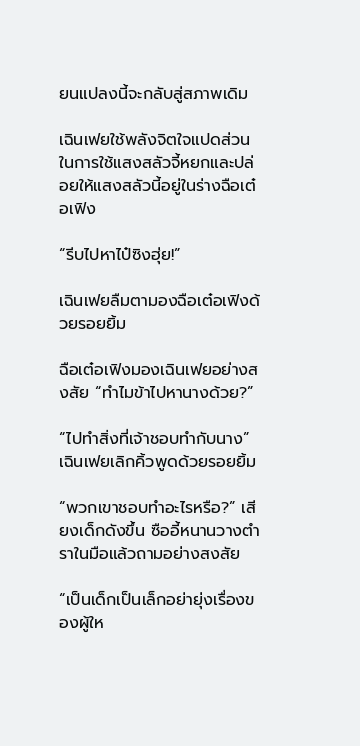ยนแปลงนี้จะกลับสู่สภาพเดิม

เฉินเฟยใช้พลังจิตใจแปดส่วนในการใช้แสงสลัวจี้หยกและปล่อยให้แสงสลัวนี้อยู่ในร่างฉือเต๋อเฟิง

“รีบไปหาไป๋ซิงฮุ่ย!”

เฉินเฟยลืมตามองฉือเต๋อเฟิงด้วยรอยยิ้ม

ฉือเต๋อเฟิงมองเฉินเฟยอย่างสงสัย “ทำไมข้าไปหานางด้วย?”

“ไปทำสิ่งที่เจ้าชอบทำกับนาง” เฉินเฟยเลิกคิ้วพูดด้วยรอยยิ้ม

“พวกเขาชอบทำอะไรหรือ?” เสียงเด็กดังขึ้น ซืออี้หนานวางตำราในมือแล้วถามอย่างสงสัย

“เป็นเด็กเป็นเล็กอย่ายุ่งเรื่องของผู้ให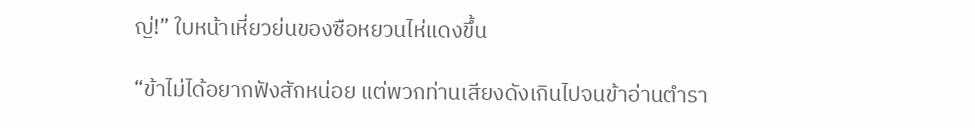ญ่!” ใบหน้าเหี่ยวย่นของซือหยวนไห่แดงขึ้น

“ข้าไม่ได้อยากฟังสักหน่อย แต่พวกท่านเสียงดังเกินไปจนข้าอ่านตำรา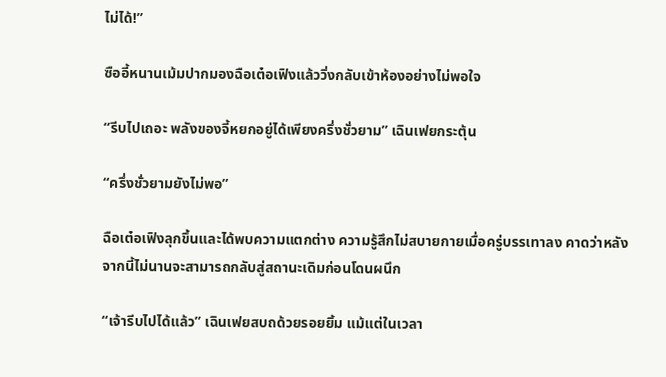ไม่ได้!”

ซืออี้หนานเม้มปากมองฉือเต๋อเฟิงแล้ววิ่งกลับเข้าห้องอย่างไม่พอใจ

“รีบไปเถอะ พลังของจี้หยกอยู่ได้เพียงครึ่งชั่วยาม” เฉินเฟยกระตุ้น

“ครึ่งชั่วยามยังไม่พอ”

ฉือเต๋อเฟิงลุกขึ้นและได้พบความแตกต่าง ความรู้สึกไม่สบายกายเมื่อครู่บรรเทาลง คาดว่าหลังจากนี้ไม่นานจะสามารถกลับสู่สถานะเดิมก่อนโดนผนึก

“เจ้ารีบไปได้แล้ว” เฉินเฟยสบถด้วยรอยยิ้ม แม้แต่ในเวลา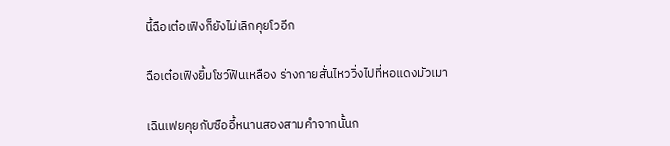นี้ฉือเต๋อเฟิงก็ยังไม่เลิกคุยโวอีก

ฉือเต๋อเฟิงยิ้มโชว์ฟันเหลือง ร่างกายสั่นไหววิ่งไปที่หอแดงมัวเมา

เฉินเฟยคุยกับซืออี้หนานสองสามคำจากนั้นก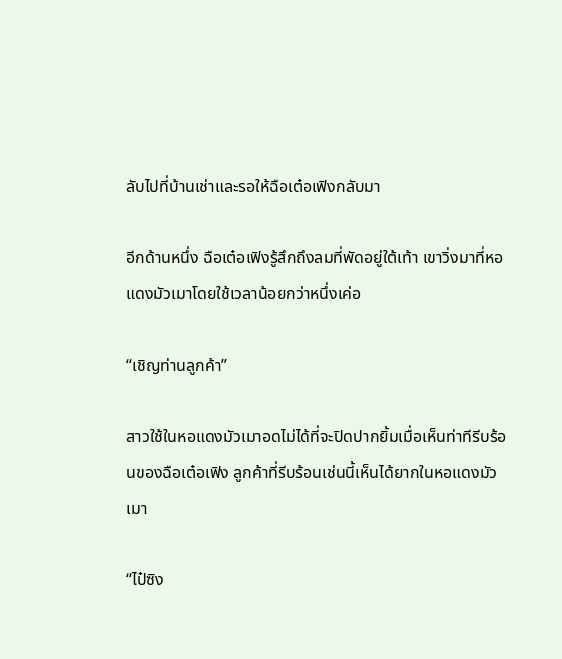ลับไปที่บ้านเช่าและรอให้ฉือเต๋อเฟิงกลับมา

อีกด้านหนึ่ง ฉือเต๋อเฟิงรู้สึกถึงลมที่พัดอยู่ใต้เท้า เขาวิ่งมาที่หอแดงมัวเมาโดยใช้เวลาน้อยกว่าหนึ่งเค่อ

“เชิญท่านลูกค้า”

สาวใช้ในหอแดงมัวเมาอดไม่ได้ที่จะปิดปากยิ้มเมื่อเห็นท่าทีรีบร้อนของฉือเต๋อเฟิง ลูกค้าที่รีบร้อนเช่นนี้เห็นได้ยากในหอแดงมัวเมา

“ไป๋ซิง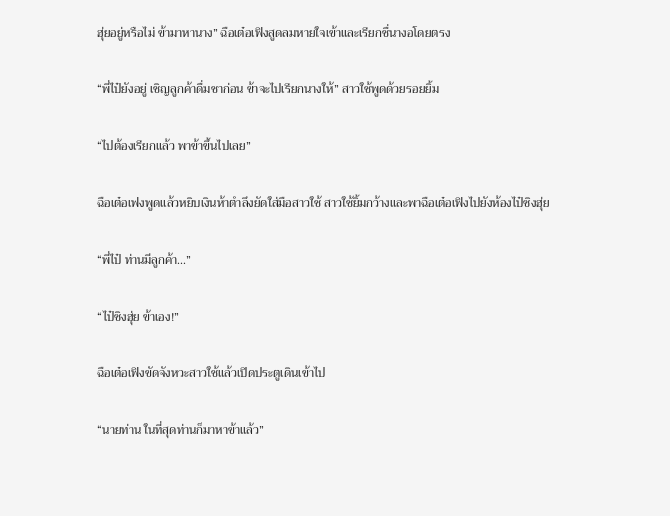ฮุ่ยอยู่หรือไม่ ข้ามาหานาง” ฉือเต๋อเฟิงสูดลมหายใจเข้าและเรียกชื่นางอโดยตรง

“พี่ไป๋ยังอยู่ เชิญลูกค้าดื่มชาก่อน ข้าจะไปเรียกนางให้” สาวใช้พูดด้วยรอยยิ้ม

“ไปต้องเรียกแล้ว พาข้าขึ้นไปเลย”

ฉือเต๋อเฟงพูดแล้วหยิบเงินห้าตำลึงยัดใส่มือสาวใช้ สาวใช้ยิ้มกว้างและพาฉือเต๋อเฟิงไปยังห้องไป๋ซิงฮุ่ย

“พี่ไป๋ ท่านมีลูกค้า...”

“ไป๋ซิงฮุ่ย ข้าเอง!”

ฉือเต๋อเฟิงขัดจังหวะสาวใช้แล้วเปิดประตูเดินเข้าไป

“นายท่าน ในที่สุดท่านก็มาหาข้าแล้ว”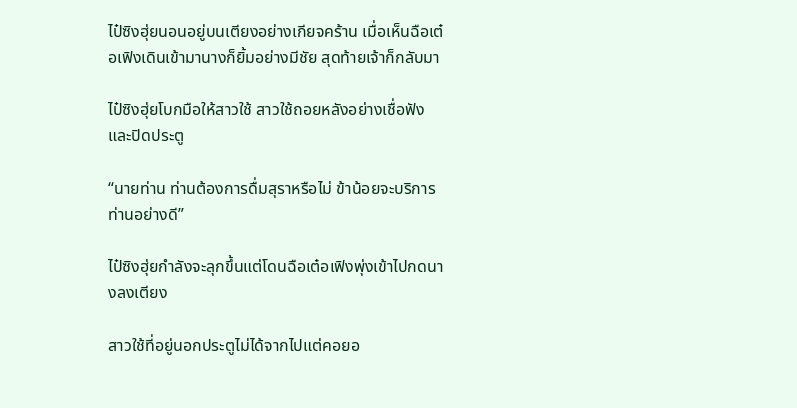ไป๋ซิงฮุ่ยนอนอยู่บนเตียงอย่างเกียจคร้าน เมื่อเห็นฉือเต๋อเฟิงเดินเข้ามานางก็ยิ้มอย่างมีชัย สุดท้ายเจ้าก็กลับมา

ไป๋ซิงฮุ่ยโบกมือให้สาวใช้ สาวใช้ถอยหลังอย่างเชื่อฟังและปิดประตู

“นายท่าน ท่านต้องการดื่มสุราหรือไม่ ข้าน้อยจะบริการท่านอย่างดี”

ไป๋ซิงฮุ่ยกำลังจะลุกขึ้นแต่โดนฉือเต๋อเฟิงพุ่งเข้าไปกดนางลงเตียง

สาวใช้ที่อยู่นอกประตูไม่ได้จากไปแต่คอยอ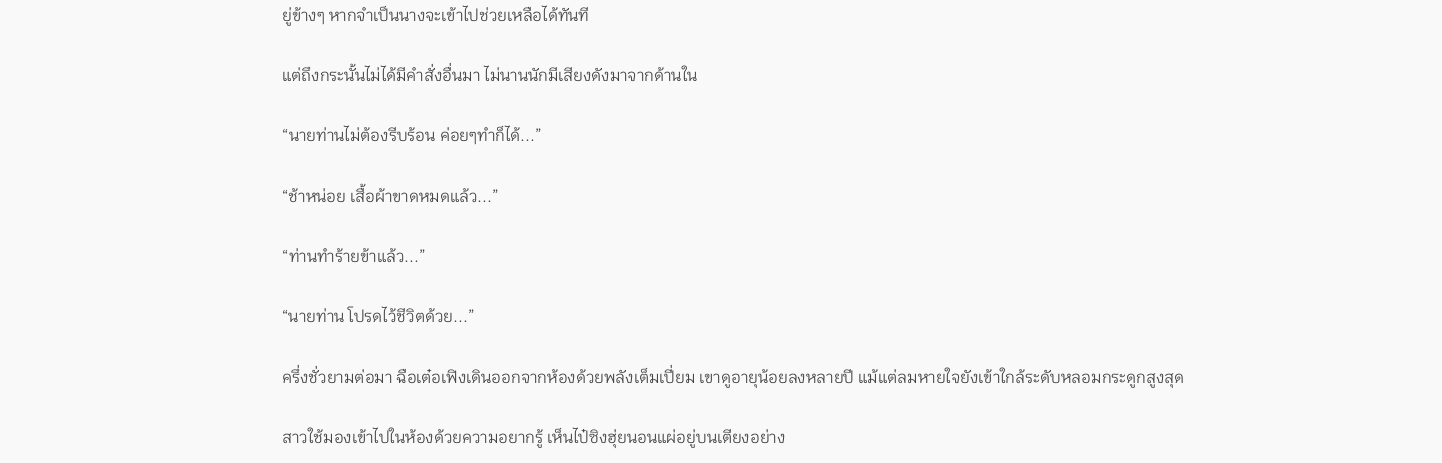ยู่ข้างๆ หากจำเป็นนางจะเข้าไปช่วยเหลือได้ทันที

แต่ถึงกระนั้นไม่ได้มีคำสั่งอื่นมา ไม่นานนักมีเสียงดังมาจากด้านใน

“นายท่านไม่ต้องรีบร้อน ค่อยๆทำก็ได้...”

“ช้าหน่อย เสื้อผ้าขาดหมดแล้ว...”

“ท่านทำร้ายข้าแล้ว...”

“นายท่าน โปรดไว้ชีวิตด้วย...”

ครึ่งชั่วยามต่อมา ฉือเต๋อเฟิงเดินออกจากห้องด้วยพลังเต็มเปี่ยม เขาดูอายุน้อยลงหลายปี แม้แต่ลมหายใจยังเข้าใกล้ระดับหลอมกระดูกสูงสุด

สาวใช้มองเข้าไปในห้องด้วยความอยากรู้ เห็นไป๋ซิงฮุ่ยนอนแผ่อยู่บนเตียงอย่าง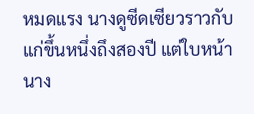หมดแรง นางดูซีดเซียวราวกับแก่ขึ้นหนึ่งถึงสองปี แต่ใบหน้านาง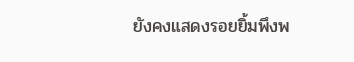ยังคงแสดงรอยยิ้มพึงพ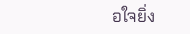อใจยิ่ง